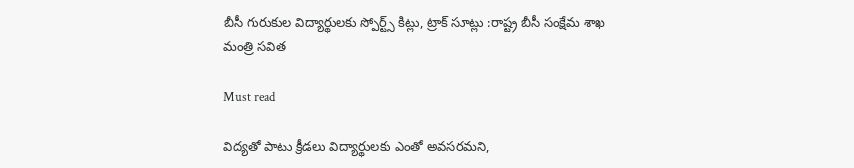బీసీ గురుకుల విద్యార్థులకు స్పోర్ట్స్ కిట్లు, ట్రాక్ సూట్లు :రాష్ట్ర బీసీ సంక్షేమ శాఖ మంత్రి సవిత

Must read

విద్యతో పాటు క్రీడలు విద్యార్థులకు ఎంతో అవసరమని,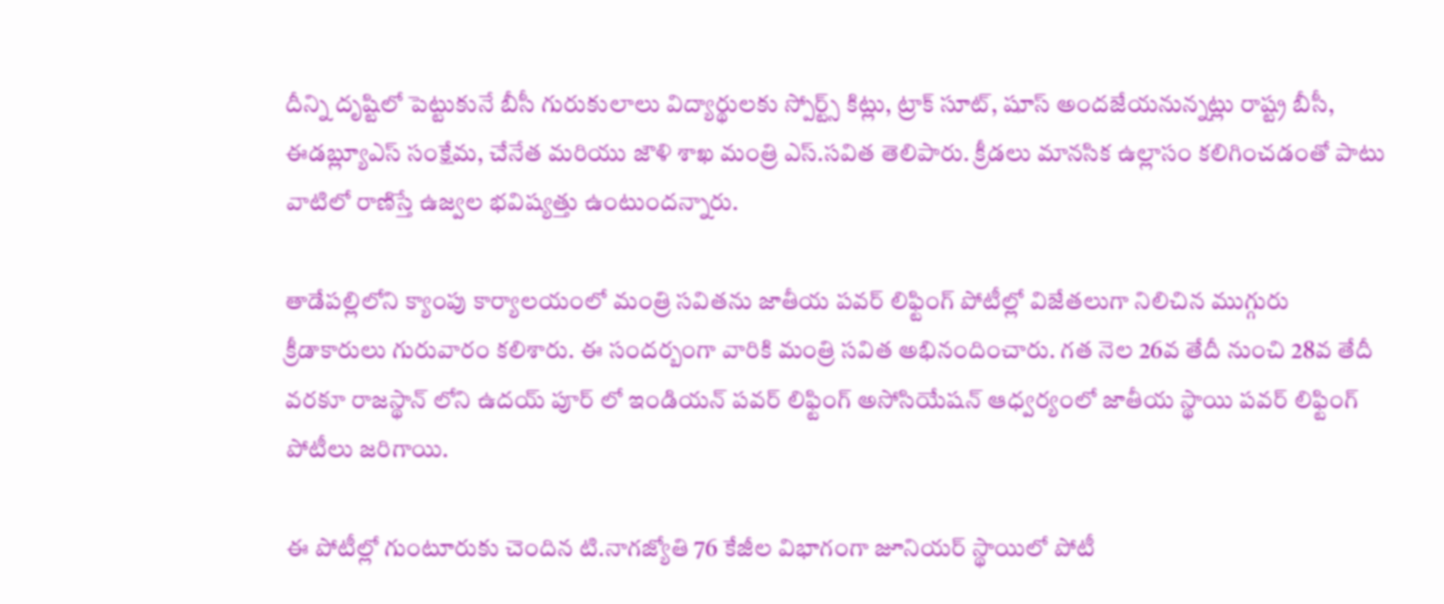దీన్ని దృష్టిలో పెట్టుకునే బీసీ గురుకులాలు విద్యార్థులకు స్పోర్ట్స్ కిట్లు, ట్రాక్ సూట్, షూస్ అందజేయనున్నట్లు రాష్ట్ర బీసీ, ఈడబ్ల్యూఎస్ సంక్షేమ, చేనేత మరియు జౌళి శాఖ మంత్రి ఎస్.సవిత తెలిపారు. క్రీడలు మానసిక ఉల్లాసం కలిగించడంతో పాటు వాటిలో రాణిస్తే ఉజ్వల భవిష్యత్తు ఉంటుందన్నారు.

తాడేపల్లిలోని క్యాంపు కార్యాలయంలో మంత్రి సవితను జాతీయ పవర్ లిఫ్టింగ్ పోటీల్లో విజేతలుగా నిలిచిన ముగ్గురు క్రీడాకారులు గురువారం కలిశారు. ఈ సందర్బంగా వారికి మంత్రి సవిత అభినందించారు. గత నెల 26వ తేదీ నుంచి 28వ తేదీ వరకూ రాజస్థాన్ లోని ఉదయ్ పూర్ లో ఇండియన్ పవర్ లిఫ్టింగ్ అసోసియేషన్ ఆధ్వర్యంలో జాతీయ స్థాయి పవర్ లిఫ్టింగ్ పోటీలు జరిగాయి.

ఈ పోటీల్లో గుంటూరుకు చెందిన టి.నాగజ్యోతి 76 కేజీల విభాగంగా జూనియర్ స్థాయిలో పోటీ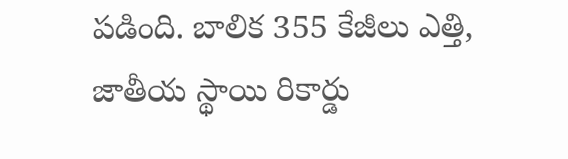పడింది. బాలిక 355 కేజీలు ఎత్తి, జాతీయ స్థాయి రికార్డు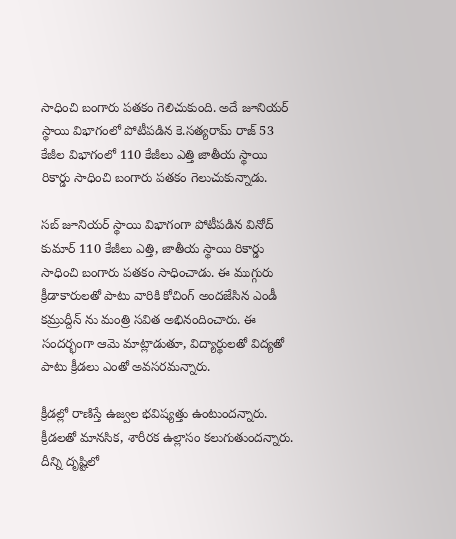సాధించి బంగారు పతకం గెలిచుకుంది. అదే జూనియర్ స్థాయి విభాగంలో పోటీపడిన కె.సత్యరామ్ రాజ్ 53 కేజీల విభాగంలో 110 కేజీలు ఎత్తి జాతీయ స్థాయి రికార్డు సాధించి బంగారు పతకం గెలుచుకున్నాడు.

సబ్ జూనియర్ స్థాయి విభాగంగా పోటీపడిన వినోద్ కుమార్ 110 కేజీలు ఎత్తి, జాతీయ స్థాయి రికార్డు సాధించి బంగారు పతకం సాధించాడు. ఈ ముగ్గురు క్రీడాకారులతో పాటు వారికి కోచింగ్ అందజేసిన ఎండీ కమ్రుద్దీన్ ను మంత్రి సవిత అభినందించారు. ఈ సందర్భంగా ఆమె మాట్లాడుతూ, విద్యార్థులతో విద్యతో పాటు క్రీడలు ఎంతో అవసరమన్నారు.

క్రీడల్లో రాణిస్తే ఉజ్వల భవిష్యత్తు ఉంటుందన్నారు. క్రీడలతో మానసిక, శారీరక ఉల్లాసం కలుగుతుందన్నారు. దీన్ని దృష్టిలో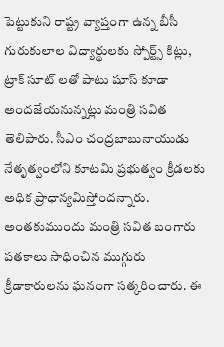పెట్టుకుని రాష్ట్ర వ్యాప్తంగా ఉన్న బీసీ గురుకులాల విద్యార్థులకు స్పోర్ట్స్ కిట్లు, ట్రాక్ సూట్ లతో పాటు షూస్ కూడా అందజేయనున్నట్లు మంత్రి సవిత తెలిపారు. సీఎం చంద్రబాబునాయుడు నేతృత్వంలోని కూటమి ప్రభుత్వం క్రీడలకు అధిక ప్రాధాన్యమిస్తోందన్నారు. అంతకుముందు మంత్రి సవిత బంగారు పతకాలు సాధించిన ముగ్గురు క్రీడాకారులను ఘనంగా సత్కరించారు. ఈ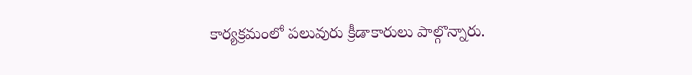కార్యక్రమంలో పలువురు క్రీడాకారులు పాల్గొన్నారు.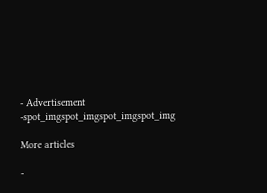- Advertisement -spot_imgspot_imgspot_imgspot_img

More articles

-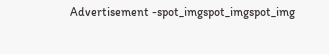Advertisement -spot_imgspot_imgspot_img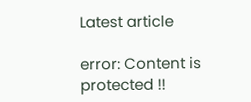Latest article

error: Content is protected !!